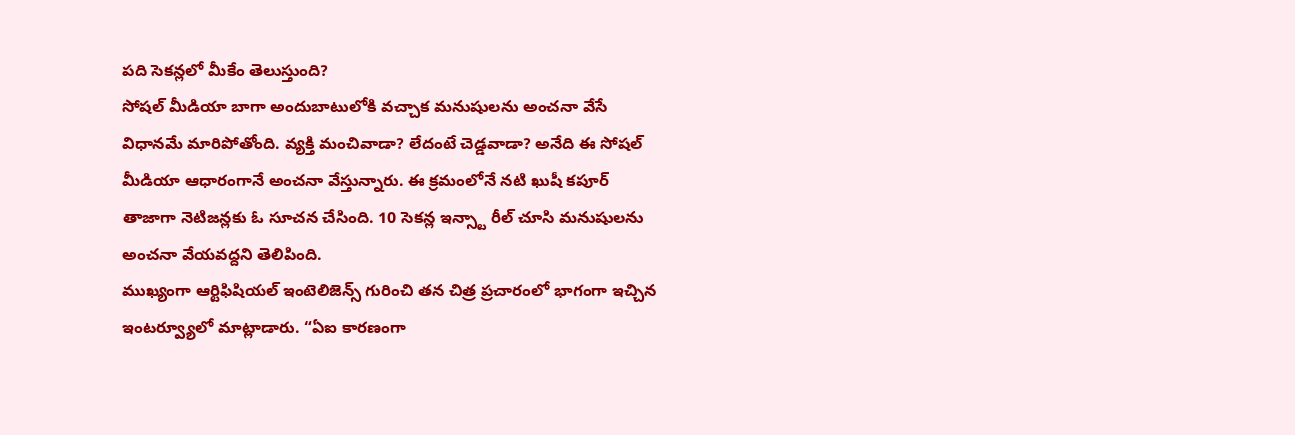పది సెకన్లలో మీకేం తెలుస్తుంది?
సోషల్ మీడియా బాగా అందుబాటులోకి వచ్చాక మనుషులను అంచనా వేసే విధానమే మారిపోతోంది. వ్యక్తి మంచివాడా? లేదంటే చెడ్డవాడా? అనేది ఈ సోషల్ మీడియా ఆధారంగానే అంచనా వేస్తున్నారు. ఈ క్రమంలోనే నటి ఖుషీ కపూర్ తాజాగా నెటిజన్లకు ఓ సూచన చేసింది. 10 సెకన్ల ఇన్స్టా రీల్ చూసి మనుషులను అంచనా వేయవద్దని తెలిపింది.
ముఖ్యంగా ఆర్టిఫిషియల్ ఇంటెలిజెన్స్ గురించి తన చిత్ర ప్రచారంలో భాగంగా ఇచ్చిన ఇంటర్వ్యూలో మాట్లాడారు. “ఏఐ కారణంగా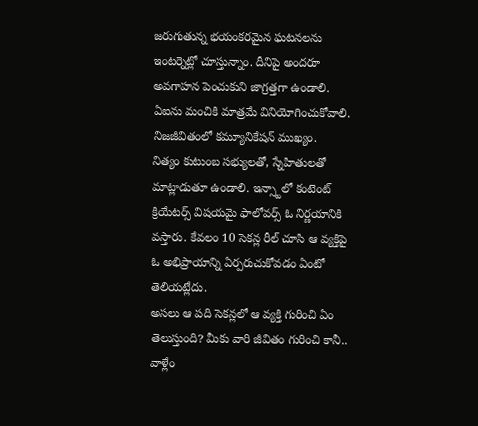జరుగుతున్న భయంకరమైన ఘటనలను ఇంటర్నెట్లో చూస్తున్నాం. దీనిపై అందరూ అవగాహన పెంచుకుని జాగ్రత్తగా ఉండాలి. ఏఐను మంచికి మాత్రమే వినియోగించుకోవాలి. నిజజీవితంలో కమ్యూనికేషన్ ముఖ్యం.
నిత్యం కుటుంబ సభ్యులతో, స్నేహితులతో మాట్లాడుతూ ఉండాలి. ఇన్స్టాలో కంటెంట్ క్రియేటర్స్ విషయమై ఫాలోవర్స్ ఓ నిర్ణయానికి వస్తారు. కేవలం 10 సెకన్ల రీల్ చూసి ఆ వ్యక్తిపై ఓ అభిప్రాయాన్ని ఏర్పరుచుకోవడం ఏంటో తెలియట్లేదు.
అసలు ఆ పది సెకన్లలో ఆ వ్యక్తి గురించి ఏం తెలుస్తుంది? మీకు వారి జీవితం గురించి కానీ.. వాళ్లేం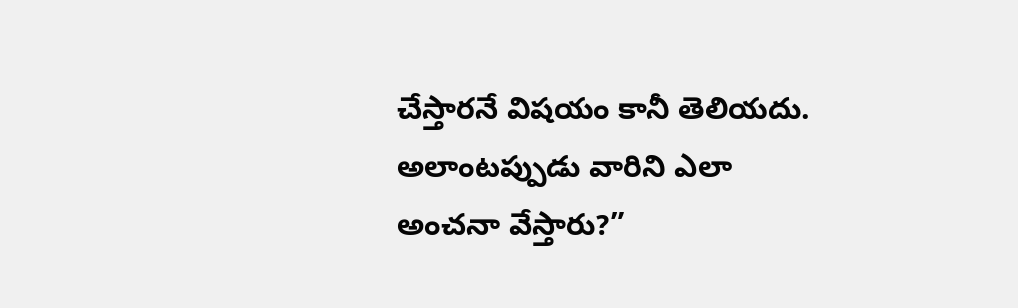చేస్తారనే విషయం కానీ తెలియదు. అలాంటప్పుడు వారిని ఎలా అంచనా వేస్తారు?”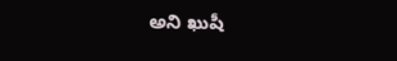అని ఖుషీ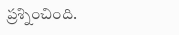ప్రశ్నించింది.